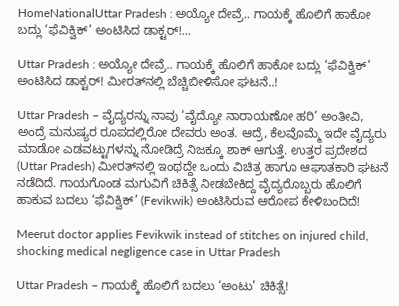HomeNationalUttar Pradesh : ಅಯ್ಯೋ ದೇವ್ರೆ.. ಗಾಯಕ್ಕೆ ಹೊಲಿಗೆ ಹಾಕೋ ಬದ್ಲು ‘ಫೆವಿಕ್ವಿಕ್’ ಅಂಟಿಸಿದ ಡಾಕ್ಟರ್!...

Uttar Pradesh : ಅಯ್ಯೋ ದೇವ್ರೆ.. ಗಾಯಕ್ಕೆ ಹೊಲಿಗೆ ಹಾಕೋ ಬದ್ಲು ‘ಫೆವಿಕ್ವಿಕ್’ ಅಂಟಿಸಿದ ಡಾಕ್ಟರ್! ಮೀರತ್‌ನಲ್ಲಿ ಬೆಚ್ಚಿಬೀಳಿಸೋ ಘಟನೆ..!

Uttar Pradesh – ವೈದ್ಯರನ್ನು ನಾವು ‘ವೈದ್ಯೋ ನಾರಾಯಣೋ ಹರಿ’ ಅಂತೀವಿ, ಅಂದ್ರೆ ಮನುಷ್ಯರ ರೂಪದಲ್ಲಿರೋ ದೇವರು ಅಂತ. ಆದ್ರೆ, ಕೆಲವೊಮ್ಮೆ ಇದೇ ವೈದ್ಯರು ಮಾಡೋ ಎಡವಟ್ಟುಗಳನ್ನು ನೋಡಿದ್ರೆ ನಿಜಕ್ಕೂ ಶಾಕ್ ಆಗುತ್ತೆ. ಉತ್ತರ ಪ್ರದೇಶದ (Uttar Pradesh) ಮೀರತ್‌ನಲ್ಲಿ ಇಂಥದ್ದೇ ಒಂದು ವಿಚಿತ್ರ ಹಾಗೂ ಆಘಾತಕಾರಿ ಘಟನೆ ನಡೆದಿದೆ. ಗಾಯಗೊಂಡ ಮಗುವಿಗೆ ಚಿಕಿತ್ಸೆ ನೀಡಬೇಕಿದ್ದ ವೈದ್ಯರೊಬ್ಬರು ಹೊಲಿಗೆ ಹಾಕುವ ಬದಲು ‘ಫೆವಿಕ್ವಿಕ್’ (Fevikwik) ಅಂಟಿಸಿರುವ ಆರೋಪ ಕೇಳಿಬಂದಿದೆ!

Meerut doctor applies Fevikwik instead of stitches on injured child, shocking medical negligence case in Uttar Pradesh

Uttar Pradesh – ಗಾಯಕ್ಕೆ ಹೊಲಿಗೆ ಬದಲು ‘ಅಂಟು’ ಚಿಕಿತ್ಸೆ!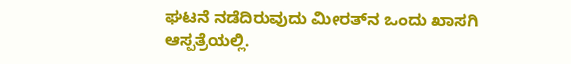ಘಟನೆ ನಡೆದಿರುವುದು ಮೀರತ್‌ನ ಒಂದು ಖಾಸಗಿ ಆಸ್ಪತ್ರೆಯಲ್ಲಿ.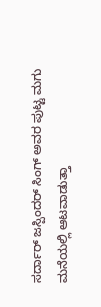ಸರ್ದಾರ್ ಜಸ್ಪಿಂದರ್ ಸಿಂಗ್ ಅವರ ಪುಟ್ಟ ಮಗು ಮನೆಯಲ್ಲಿ ಆಟವಾಡುತ್ತಾ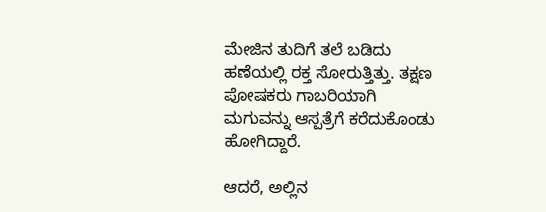ಮೇಜಿನ ತುದಿಗೆ ತಲೆ ಬಡಿದು ಹಣೆಯಲ್ಲಿ ರಕ್ತ ಸೋರುತ್ತಿತ್ತು. ತಕ್ಷಣ ಪೋಷಕರು ಗಾಬರಿಯಾಗಿ ಮಗುವನ್ನು ಆಸ್ಪತ್ರೆಗೆ ಕರೆದುಕೊಂಡು ಹೋಗಿದ್ದಾರೆ.

ಆದರೆ, ಅಲ್ಲಿನ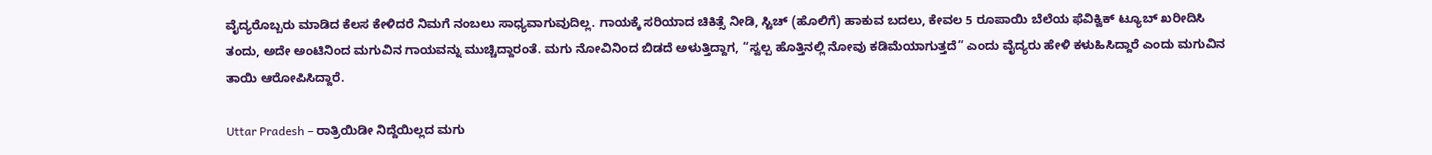ವೈದ್ಯರೊಬ್ಬರು ಮಾಡಿದ ಕೆಲಸ ಕೇಳಿದರೆ ನಿಮಗೆ ನಂಬಲು ಸಾಧ್ಯವಾಗುವುದಿಲ್ಲ. ಗಾಯಕ್ಕೆ ಸರಿಯಾದ ಚಿಕಿತ್ಸೆ ನೀಡಿ, ಸ್ಟಿಚ್‌ (ಹೊಲಿಗೆ) ಹಾಕುವ ಬದಲು, ಕೇವಲ 5 ರೂಪಾಯಿ ಬೆಲೆಯ ಫೆವಿಕ್ವಿಕ್ ಟ್ಯೂಬ್ ಖರೀದಿಸಿ ತಂದು, ಅದೇ ಅಂಟಿನಿಂದ ಮಗುವಿನ ಗಾಯವನ್ನು ಮುಚ್ಚಿದ್ದಾರಂತೆ. ಮಗು ನೋವಿನಿಂದ ಬಿಡದೆ ಅಳುತ್ತಿದ್ದಾಗ, “ಸ್ವಲ್ಪ ಹೊತ್ತಿನಲ್ಲಿ ನೋವು ಕಡಿಮೆಯಾಗುತ್ತದೆ” ಎಂದು ವೈದ್ಯರು ಹೇಳಿ ಕಳುಹಿಸಿದ್ದಾರೆ ಎಂದು ಮಗುವಿನ ತಾಯಿ ಆರೋಪಿಸಿದ್ದಾರೆ.

Uttar Pradesh – ರಾತ್ರಿಯಿಡೀ ನಿದ್ದೆಯಿಲ್ಲದ ಮಗು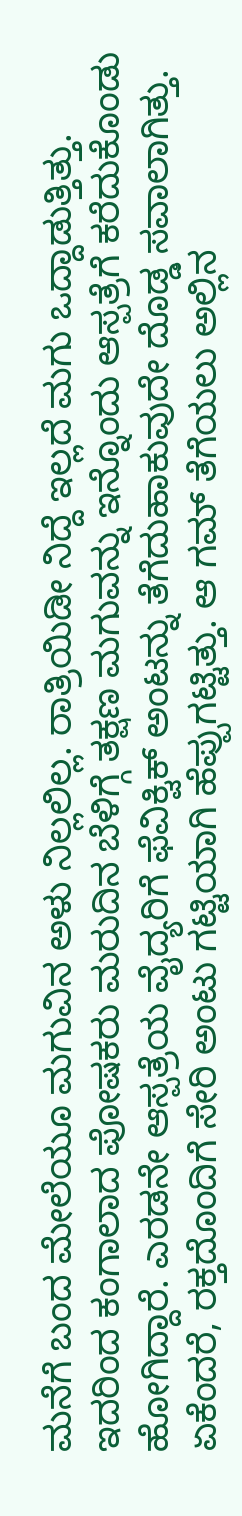ಮನೆಗೆ ಬಂದ ಮೇಲೆಯೂ ಮಗುವಿನ ಅಳು ನಿಲ್ಲಲಿಲ್ಲ. ರಾತ್ರಿಯಿಡೀ ನಿದ್ದೆ ಇಲ್ಲದೆ ಮಗು ಒದ್ದಾಡುತ್ತಿತ್ತು. ಇದರಿಂದ ಕಂಗಾಲಾದ ಪೋಷಕರು ಮರುದಿನ ಬೆಳಿಗ್ಗೆ ತಕ್ಷಣ ಮಗುವನ್ನು ಇನ್ನೊಂದು ಆಸ್ಪತ್ರೆಗೆ ಕರೆದುಕೊಂಡು ಹೋಗಿದ್ದಾರೆ. ಎರಡನೇ ಆಸ್ಪತ್ರೆಯ ವೈದ್ಯರಿಗೆ ಫೆವಿಕ್ವಿಕ್ ಅಂಟನ್ನು ತೆಗೆದುಹಾಕುವುದೇ ದೊಡ್ಡ ಸವಾಲಾಗಿತ್ತು. ಏಕೆಂದರೆ, ರಕ್ತದೊಂದಿಗೆ ಸೇರಿ ಅಂಟು ಗಟ್ಟಿಯಾಗಿ ಹೆಪ್ಪುಗಟ್ಟಿತ್ತು. ಆ ಗಮ್ ತೆಗೆಯಲು ಅಲ್ಲಿನ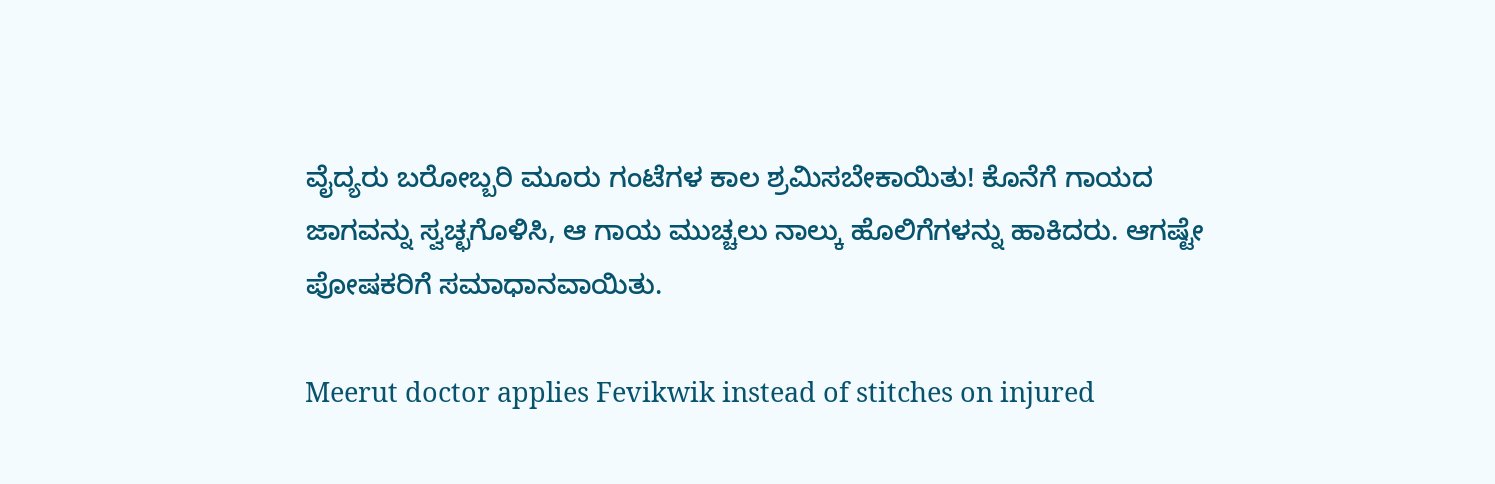ವೈದ್ಯರು ಬರೋಬ್ಬರಿ ಮೂರು ಗಂಟೆಗಳ ಕಾಲ ಶ್ರಮಿಸಬೇಕಾಯಿತು! ಕೊನೆಗೆ ಗಾಯದ ಜಾಗವನ್ನು ಸ್ವಚ್ಛಗೊಳಿಸಿ, ಆ ಗಾಯ ಮುಚ್ಚಲು ನಾಲ್ಕು ಹೊಲಿಗೆಗಳನ್ನು ಹಾಕಿದರು. ಆಗಷ್ಟೇ ಪೋಷಕರಿಗೆ ಸಮಾಧಾನವಾಯಿತು.

Meerut doctor applies Fevikwik instead of stitches on injured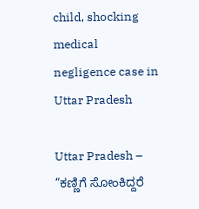child, shocking medical negligence case in Uttar Pradesh

Uttar Pradesh – “ಕಣ್ಣಿಗೆ ಸೋಂಕಿದ್ದರೆ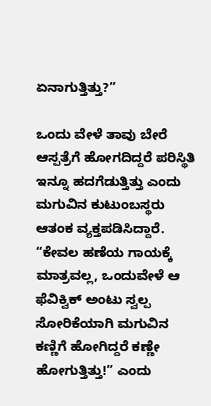ಏನಾಗುತ್ತಿತ್ತು?”

ಒಂದು ವೇಳೆ ತಾವು ಬೇರೆ ಆಸ್ಪತ್ರೆಗೆ ಹೋಗದಿದ್ದರೆ ಪರಿಸ್ಥಿತಿ ಇನ್ನೂ ಹದಗೆಡುತ್ತಿತ್ತು ಎಂದು ಮಗುವಿನ ಕುಟುಂಬಸ್ಥರು ಆತಂಕ ವ್ಯಕ್ತಪಡಿಸಿದ್ದಾರೆ. “ಕೇವಲ ಹಣೆಯ ಗಾಯಕ್ಕೆ ಮಾತ್ರವಲ್ಲ, ಒಂದುವೇಳೆ ಆ ಫೆವಿಕ್ವಿಕ್ ಅಂಟು ಸ್ವಲ್ಪ ಸೋರಿಕೆಯಾಗಿ ಮಗುವಿನ ಕಣ್ಣಿಗೆ ಹೋಗಿದ್ದರೆ ಕಣ್ಣೇ ಹೋಗುತ್ತಿತ್ತು!” ಎಂದು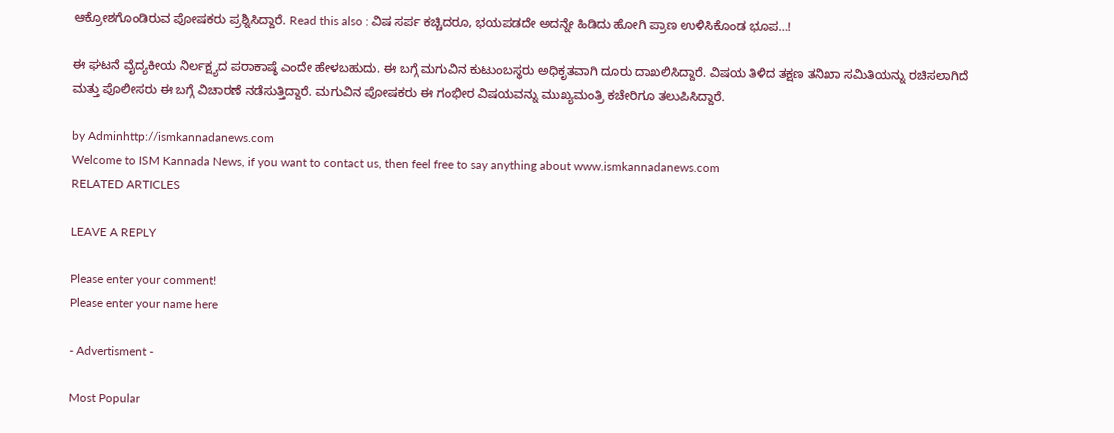ಆಕ್ರೋಶಗೊಂಡಿರುವ ಪೋಷಕರು ಪ್ರಶ್ನಿಸಿದ್ದಾರೆ. Read this also : ವಿಷ ಸರ್ಪ ಕಚ್ಚಿದರೂ, ಭಯಪಡದೇ ಅದನ್ನೇ ಹಿಡಿದು ಹೋಗಿ ಪ್ರಾಣ ಉಳಿಸಿಕೊಂಡ ಭೂಪ…!

ಈ ಘಟನೆ ವೈದ್ಯಕೀಯ ನಿರ್ಲಕ್ಷ್ಯದ ಪರಾಕಾಷ್ಠೆ ಎಂದೇ ಹೇಳಬಹುದು. ಈ ಬಗ್ಗೆ ಮಗುವಿನ ಕುಟುಂಬಸ್ಥರು ಅಧಿಕೃತವಾಗಿ ದೂರು ದಾಖಲಿಸಿದ್ದಾರೆ. ವಿಷಯ ತಿಳಿದ ತಕ್ಷಣ ತನಿಖಾ ಸಮಿತಿಯನ್ನು ರಚಿಸಲಾಗಿದೆ ಮತ್ತು ಪೊಲೀಸರು ಈ ಬಗ್ಗೆ ವಿಚಾರಣೆ ನಡೆಸುತ್ತಿದ್ದಾರೆ. ಮಗುವಿನ ಪೋಷಕರು ಈ ಗಂಭೀರ ವಿಷಯವನ್ನು ಮುಖ್ಯಮಂತ್ರಿ ಕಚೇರಿಗೂ ತಲುಪಿಸಿದ್ದಾರೆ.

by Adminhttp://ismkannadanews.com
Welcome to ISM Kannada News, if you want to contact us, then feel free to say anything about www.ismkannadanews.com
RELATED ARTICLES

LEAVE A REPLY

Please enter your comment!
Please enter your name here

- Advertisment -

Most Popular